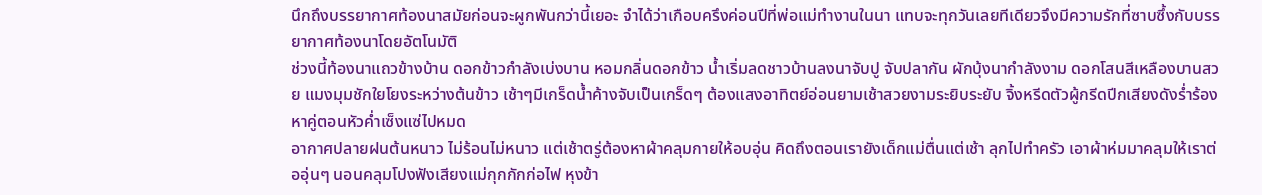นึกถึงบรรยากาศท้องนาสมัยก่อนจะผูกพันกว่านี้เยอะ จำได้ว่าเกือบครึงค่อนปีที่พ่อแม่ทำงานในนา แทบจะทุกวันเลยทีเดียวจึงมีความรักที่ซาบซึ้งกับบรรยากาศท้องนาโดยอัตโนมัติ
ช่วงนี้ท้องนาแถวข้างบ้าน ดอกข้าวกำลังเบ่งบาน หอมกลิ่นดอกข้าว น้ำเริ่มลดชาวบ้านลงนาจับปู จับปลากัน ผักบุ้งนากำลังงาม ดอกโสนสีเหลืองบานสวย แมงมุมชักใยโยงระหว่างต้นข้าว เช้าๆมีเกร็ดน้ำค้างจับเป็นเกร็ดๆ ต้องแสงอาทิตย์อ่อนยามเช้าสวยงามระยิบระยับ จิ้งหรีดตัวผู้กรีดปีกเสียงดังร่ำร้องหาคู่ตอนหัวค่ำเซ็งแซ่ไปหมด
อากาศปลายฝนต้นหนาว ไม่ร้อนไม่หนาว แต่เช้าตรู่ต้องหาผ้าคลุมกายให้อบอุ่น คิดถึงตอนเรายังเด็กแม่ตื่นแต่เช้า ลุกไปทำครัว เอาผ้าห่มมาคลุมให้เราต่ออุ่นๆ นอนคลุมโปงฟังเสียงแม่กุกกักก่อไฟ หุงข้า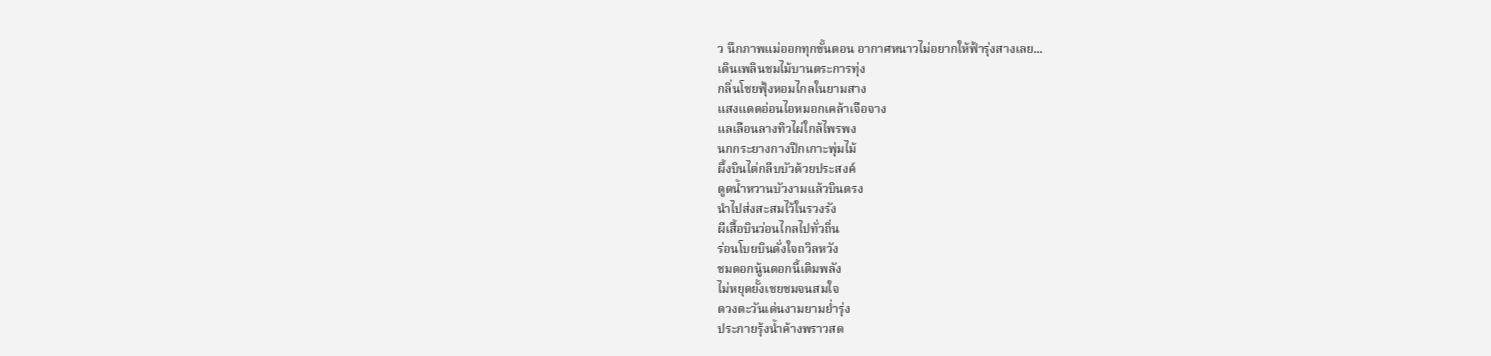ว นึกภาพแม่ออกทุกขั้นตอน อากาศหนาวไม่อยากให้ฟ้ารุ่งสางเลย...
เดินเพลินชมไม้บานตระการทุ่ง
กลิ่นโชยฟุ้งหอมไกลในยามสาง
แสงแดดอ่อนไอหมอกเคล้าเจือจาง
แลเลือนลางทิวไผ่ใกล้ไพรพง
นกกระยางกางปีกเกาะพุ่มไม้
ผึ้งบินไต่กลีบบัวด้วยประสงค์
ดูดน้ำหวานบัวงามแล้วบินตรง
นำไปส่งสะสมไว้ในรวงรัง
ผีเสื้อบินว่อนไกลไปทั่วถิ่น
ร่อนโบยบินดั่งใจถวิลหวัง
ชมดอกนู้นดอกนี้เติมพลัง
ไม่หยุดยั้งเชยชมจนสมใจ
ดวงตะวันเด่นงามยามย่ำรุ่ง
ประกายรุ้งน้ำค้างพราวสด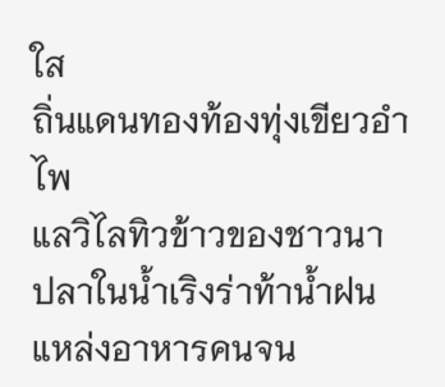ใส
ถิ่นแดนทองท้องทุ่งเขียวอำไพ
แลวิไลทิวข้าวของชาวนา
ปลาในน้ำเริงร่าท้าน้ำฝน
แหล่งอาหารคนจน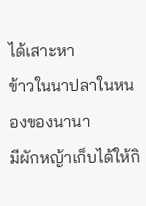ได้เสาะหา
ข้าวในนาปลาในหนองของนานา
มีผักหญ้าเก็บได้ให้กิ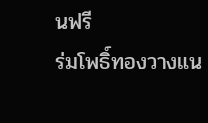นฟรี
ร่มโพธิ์ทองวางแน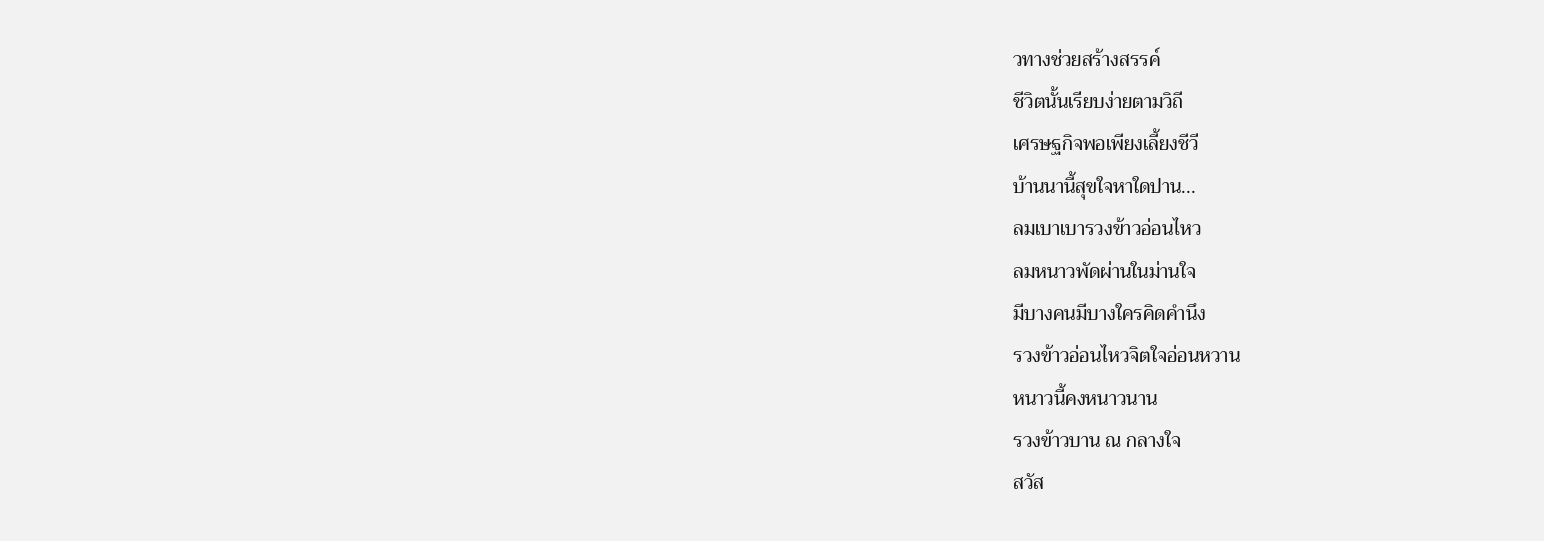วทางช่วยสร้างสรรค์
ชีวิตนั้นเรียบง่ายตามวิถี
เศรษฐกิจพอเพียงเลี้ยงชีวี
บ้านนานี้สุขใจหาใดปาน...
ลมเบาเบารวงข้าวอ่อนไหว
ลมหนาวพัดผ่านในม่านใจ
มีบางคนมีบางใครคิดคำนึง
รวงข้าวอ่อนไหวจิตใจอ่อนหวาน
หนาวนี้คงหนาวนาน
รวงข้าวบาน ณ กลางใจ
สวัส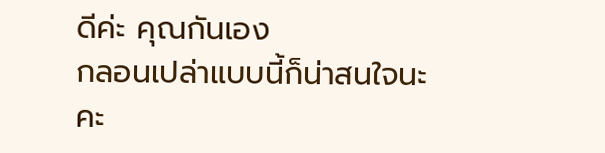ดีค่ะ คุณกันเอง
กลอนเปล่าแบบนี้ก็น่าสนใจนะคะ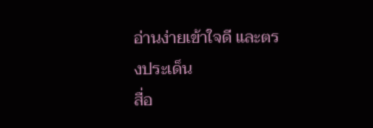อ่านง่ายเข้าใจดี และตรงประเด็น
สื่อ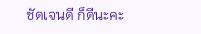ชัดเจนดี ก็ดีนะคะ